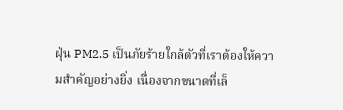ฝุ่น PM2.5 เป็นภัยร้ายใกล้ตัวที่เราต้องให้ความสำคัญอย่างยิ่ง เนื่องจากขนาดที่เล็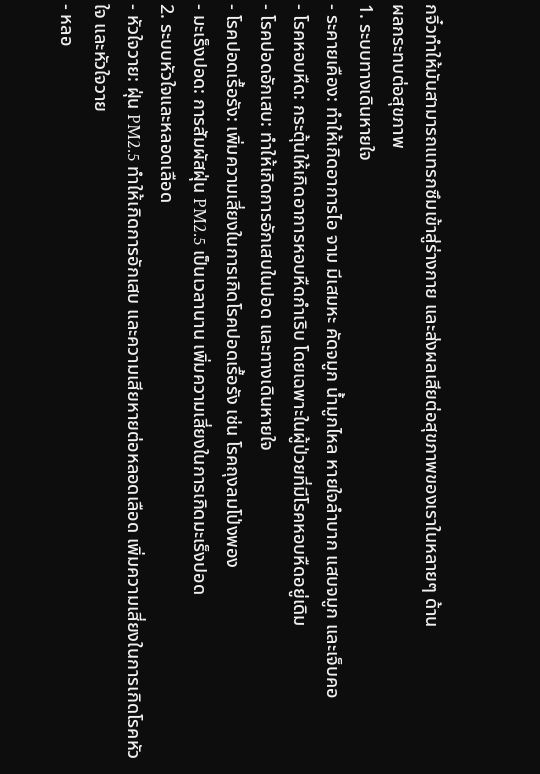กจิ๋วทำให้มันสามารถแทรกซึมเข้าสู่ร่างกาย และส่งผลเสียต่อสุขภาพของเราในหลายๆ ด้าน
ผลกระทบต่อสุขภาพ
1. ระบบทางเดินหายใจ
- ระคายเคือง: ทำให้เกิดอาการไอ จาม มีเสมหะ คัดจมูก น้ำมูกไหล หายใจลำบาก แสบจมูก และเจ็บคอ
- โรคหอบหืด: กระตุ้นให้เกิดอาการหอบหืดกำเริบ โดยเฉพาะในผู้ป่วยที่มีโรคหอบหืดอยู่เดิม
- โรคปอดอักเสบ: ทำให้เกิดการอักเสบในปอด และทางเดินหายใจ
- โรคปอดเรื้อรัง: เพิ่มความเสี่ยงในการเกิดโรคปอดเรื้อรัง เช่น โรคถุงลมโป่งพอง
- มะเร็งปอด: การสัมผัสฝุ่น PM2.5 เป็นเวลานาน เพิ่มความเสี่ยงในการเกิดมะเร็งปอด
2. ระบบหัวใจและหลอดเลือด
- หัวใจวาย: ฝุ่น PM2.5 ทำให้เกิดการอักเสบ และความเสียหายต่อหลอดเลือด เพิ่มความเสี่ยงในการเกิดโรคหัวใจ และหัวใจวาย
- หลอ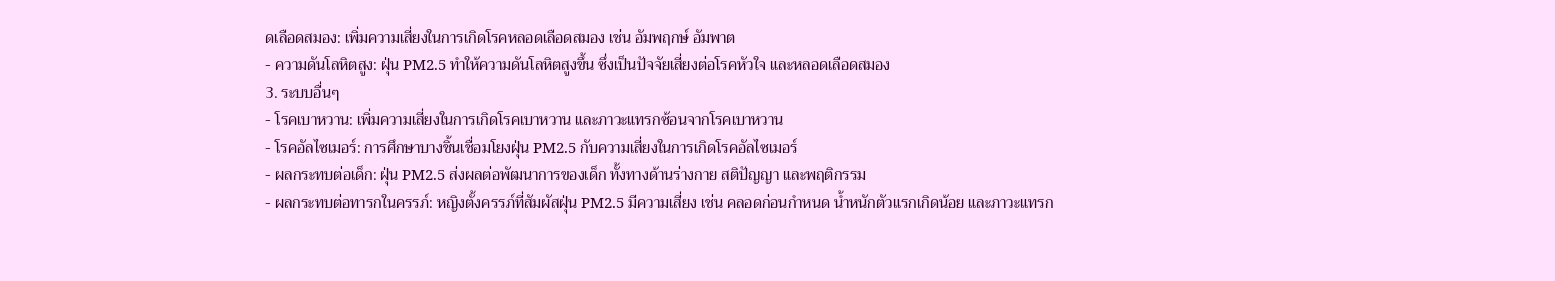ดเลือดสมอง: เพิ่มความเสี่ยงในการเกิดโรคหลอดเลือดสมอง เช่น อัมพฤกษ์ อัมพาต
- ความดันโลหิตสูง: ฝุ่น PM2.5 ทำให้ความดันโลหิตสูงขึ้น ซึ่งเป็นปัจจัยเสี่ยงต่อโรคหัวใจ และหลอดเลือดสมอง
3. ระบบอื่นๆ
- โรคเบาหวาน: เพิ่มความเสี่ยงในการเกิดโรคเบาหวาน และภาวะแทรกซ้อนจากโรคเบาหวาน
- โรคอัลไซเมอร์: การศึกษาบางชิ้นเชื่อมโยงฝุ่น PM2.5 กับความเสี่ยงในการเกิดโรคอัลไซเมอร์
- ผลกระทบต่อเด็ก: ฝุ่น PM2.5 ส่งผลต่อพัฒนาการของเด็ก ทั้งทางด้านร่างกาย สติปัญญา และพฤติกรรม
- ผลกระทบต่อทารกในครรภ์: หญิงตั้งครรภ์ที่สัมผัสฝุ่น PM2.5 มีความเสี่ยง เช่น คลอดก่อนกำหนด น้ำหนักตัวแรกเกิดน้อย และภาวะแทรก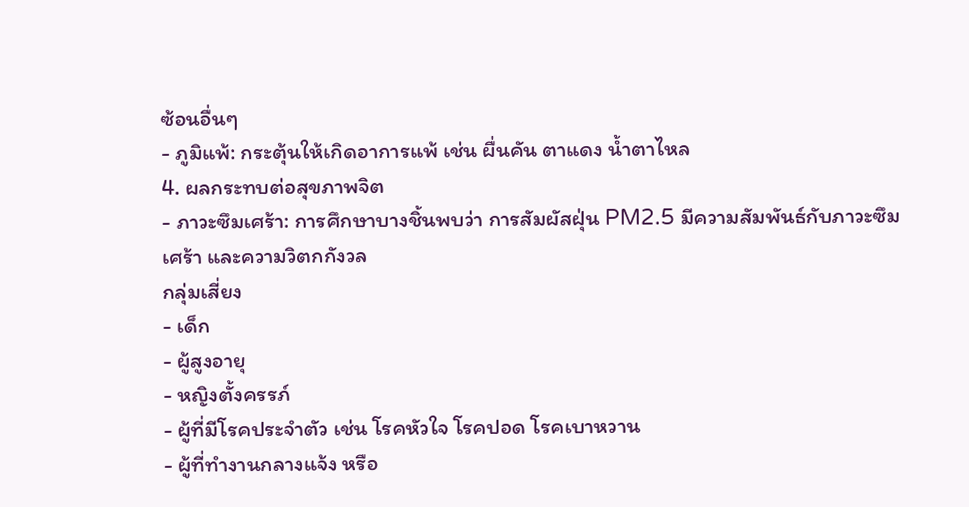ซ้อนอื่นๆ
- ภูมิแพ้: กระตุ้นให้เกิดอาการแพ้ เช่น ผื่นคัน ตาแดง น้ำตาไหล
4. ผลกระทบต่อสุขภาพจิต
- ภาวะซึมเศร้า: การศึกษาบางชิ้นพบว่า การสัมผัสฝุ่น PM2.5 มีความสัมพันธ์กับภาวะซึมเศร้า และความวิตกกังวล
กลุ่มเสี่ยง
- เด็ก
- ผู้สูงอายุ
- หญิงตั้งครรภ์
- ผู้ที่มีโรคประจำตัว เช่น โรคหัวใจ โรคปอด โรคเบาหวาน
- ผู้ที่ทำงานกลางแจ้ง หรือ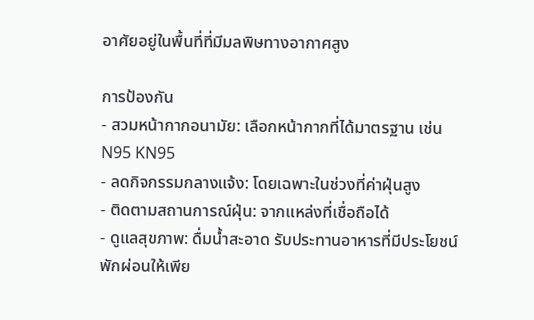อาศัยอยู่ในพื้นที่ที่มีมลพิษทางอากาศสูง

การป้องกัน
- สวมหน้ากากอนามัย: เลือกหน้ากากที่ได้มาตรฐาน เช่น N95 KN95
- ลดกิจกรรมกลางแจ้ง: โดยเฉพาะในช่วงที่ค่าฝุ่นสูง
- ติดตามสถานการณ์ฝุ่น: จากแหล่งที่เชื่อถือได้
- ดูแลสุขภาพ: ดื่มน้ำสะอาด รับประทานอาหารที่มีประโยชน์ พักผ่อนให้เพีย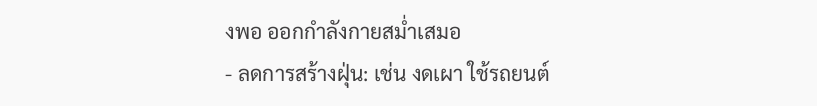งพอ ออกกำลังกายสม่ำเสมอ
- ลดการสร้างฝุ่น: เช่น งดเผา ใช้รถยนต์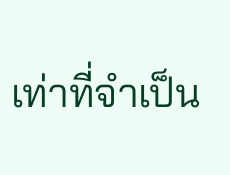เท่าที่จำเป็น